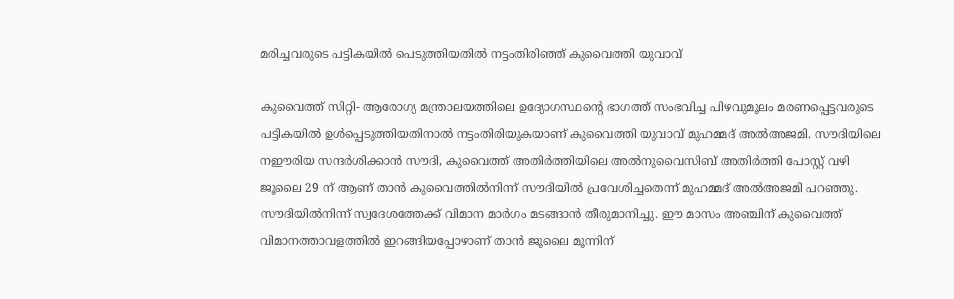മരിച്ചവരുടെ പട്ടികയിൽ പെടുത്തിയതിൽ നട്ടംതിരിഞ്ഞ് കുവൈത്തി യുവാവ്

കുവൈത്ത് സിറ്റി- ആരോഗ്യ മന്ത്രാലയത്തിലെ ഉദ്യോഗസ്ഥന്റെ ഭാഗത്ത് സംഭവിച്ച പിഴവുമൂലം മരണപ്പെട്ടവരുടെ പട്ടികയിൽ ഉൾപ്പെടുത്തിയതിനാൽ നട്ടംതിരിയുകയാണ് കുവൈത്തി യുവാവ് മുഹമ്മദ് അൽഅജമി. സൗദിയിലെ നഈരിയ സന്ദർശിക്കാൻ സൗദി, കുവൈത്ത് അതിർത്തിയിലെ അൽനുവൈസിബ് അതിർത്തി പോസ്റ്റ് വഴി ജൂലൈ 29 ന് ആണ് താൻ കുവൈത്തിൽനിന്ന് സൗദിയിൽ പ്രവേശിച്ചതെന്ന് മുഹമ്മദ് അൽഅജമി പറഞ്ഞു. സൗദിയിൽനിന്ന് സ്വദേശത്തേക്ക് വിമാന മാർഗം മടങ്ങാൻ തീരുമാനിച്ചു. ഈ മാസം അഞ്ചിന് കുവൈത്ത് വിമാനത്താവളത്തിൽ ഇറങ്ങിയപ്പോഴാണ് താൻ ജൂലൈ മൂന്നിന്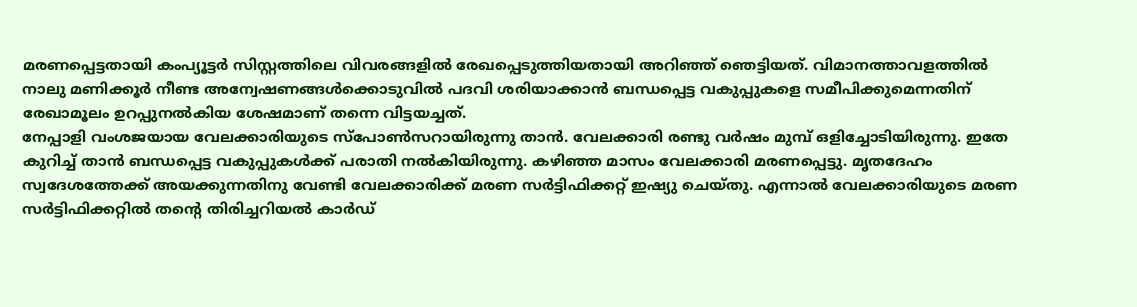മരണപ്പെട്ടതായി കംപ്യൂട്ടർ സിസ്റ്റത്തിലെ വിവരങ്ങളിൽ രേഖപ്പെടുത്തിയതായി അറിഞ്ഞ് ഞെട്ടിയത്. വിമാനത്താവളത്തിൽ നാലു മണിക്കൂർ നീണ്ട അന്വേഷണങ്ങൾക്കൊടുവിൽ പദവി ശരിയാക്കാൻ ബന്ധപ്പെട്ട വകുപ്പുകളെ സമീപിക്കുമെന്നതിന് രേഖാമൂലം ഉറപ്പുനൽകിയ ശേഷമാണ് തന്നെ വിട്ടയച്ചത്.
നേപ്പാളി വംശജയായ വേലക്കാരിയുടെ സ്‌പോൺസറായിരുന്നു താൻ. വേലക്കാരി രണ്ടു വർഷം മുമ്പ് ഒളിച്ചോടിയിരുന്നു. ഇതേ കുറിച്ച് താൻ ബന്ധപ്പെട്ട വകുപ്പുകൾക്ക് പരാതി നൽകിയിരുന്നു. കഴിഞ്ഞ മാസം വേലക്കാരി മരണപ്പെട്ടു. മൃതദേഹം സ്വദേശത്തേക്ക് അയക്കുന്നതിനു വേണ്ടി വേലക്കാരിക്ക് മരണ സർട്ടിഫിക്കറ്റ് ഇഷ്യു ചെയ്തു. എന്നാൽ വേലക്കാരിയുടെ മരണ സർട്ടിഫിക്കറ്റിൽ തന്റെ തിരിച്ചറിയൽ കാർഡ്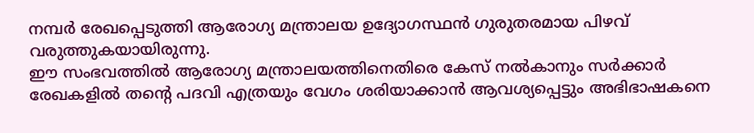നമ്പർ രേഖപ്പെടുത്തി ആരോഗ്യ മന്ത്രാലയ ഉദ്യോഗസ്ഥൻ ഗുരുതരമായ പിഴവ് വരുത്തുകയായിരുന്നു.
ഈ സംഭവത്തിൽ ആരോഗ്യ മന്ത്രാലയത്തിനെതിരെ കേസ് നൽകാനും സർക്കാർ രേഖകളിൽ തന്റെ പദവി എത്രയും വേഗം ശരിയാക്കാൻ ആവശ്യപ്പെട്ടും അഭിഭാഷകനെ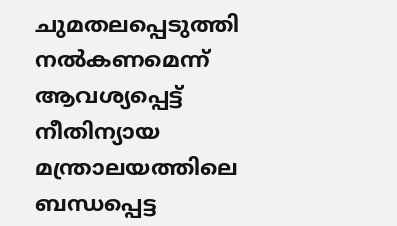ചുമതലപ്പെടുത്തി നൽകണമെന്ന് ആവശ്യപ്പെട്ട് നീതിന്യായ മന്ത്രാലയത്തിലെ ബന്ധപ്പെട്ട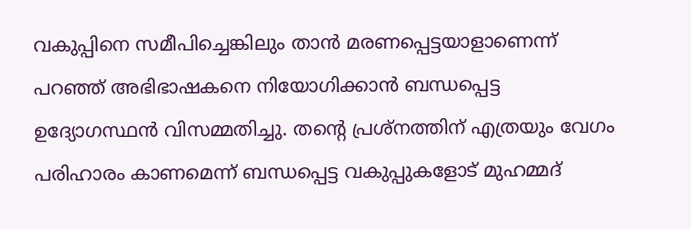വകുപ്പിനെ സമീപിച്ചെങ്കിലും താൻ മരണപ്പെട്ടയാളാണെന്ന് പറഞ്ഞ് അഭിഭാഷകനെ നിയോഗിക്കാൻ ബന്ധപ്പെട്ട ഉദ്യോഗസ്ഥൻ വിസമ്മതിച്ചു. തന്റെ പ്രശ്‌നത്തിന് എത്രയും വേഗം പരിഹാരം കാണമെന്ന് ബന്ധപ്പെട്ട വകുപ്പുകളോട് മുഹമ്മദ്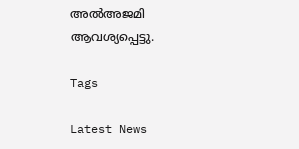അൽഅജമി ആവശ്യപ്പെട്ടു.

Tags

Latest News